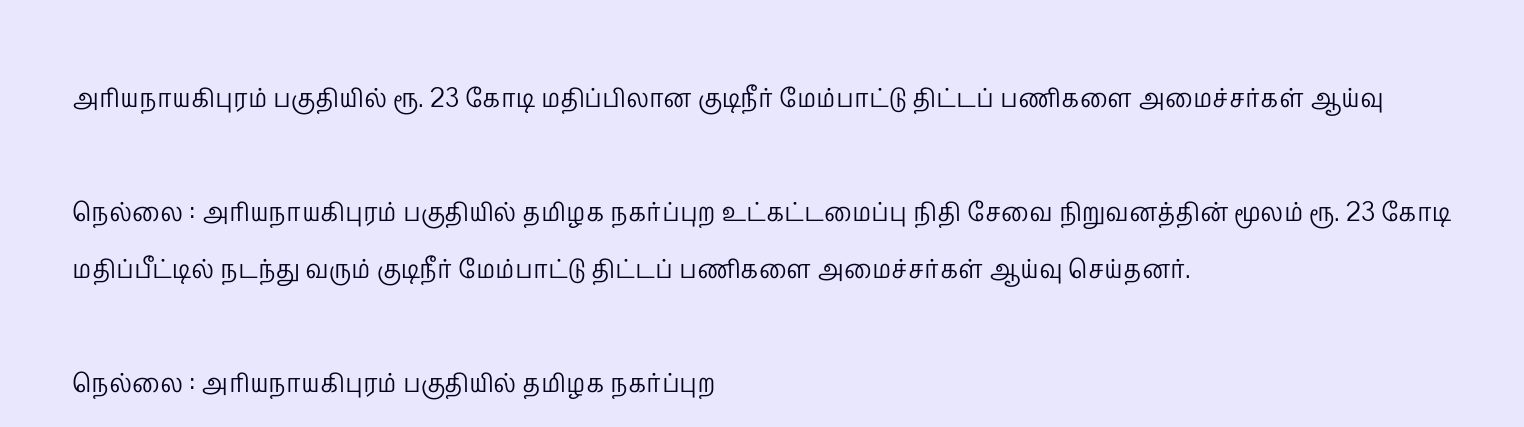அரியநாயகிபுரம் பகுதியில் ரூ. 23 கோடி மதிப்பிலான குடிநீர் மேம்பாட்டு திட்டப் பணிகளை அமைச்சர்கள் ஆய்வு

நெல்லை : அரியநாயகிபுரம் பகுதியில் தமிழக நகர்ப்புற உட்கட்டமைப்பு நிதி சேவை நிறுவனத்தின் மூலம் ரூ. 23 கோடி மதிப்பீட்டில் நடந்து வரும் குடிநீர் மேம்பாட்டு திட்டப் பணிகளை அமைச்சர்கள் ஆய்வு செய்தனர்.

நெல்லை : அரியநாயகிபுரம் பகுதியில் தமிழக நகர்ப்புற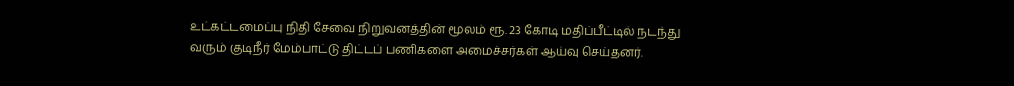உட்கட்டமைப்பு நிதி சேவை நிறுவனத்தின் மூலம் ரூ. 23 கோடி மதிப்பீட்டில் நடந்து வரும் குடிநீர் மேம்பாட்டு திட்டப் பணிகளை அமைச்சர்கள் ஆய்வு செய்தனர்.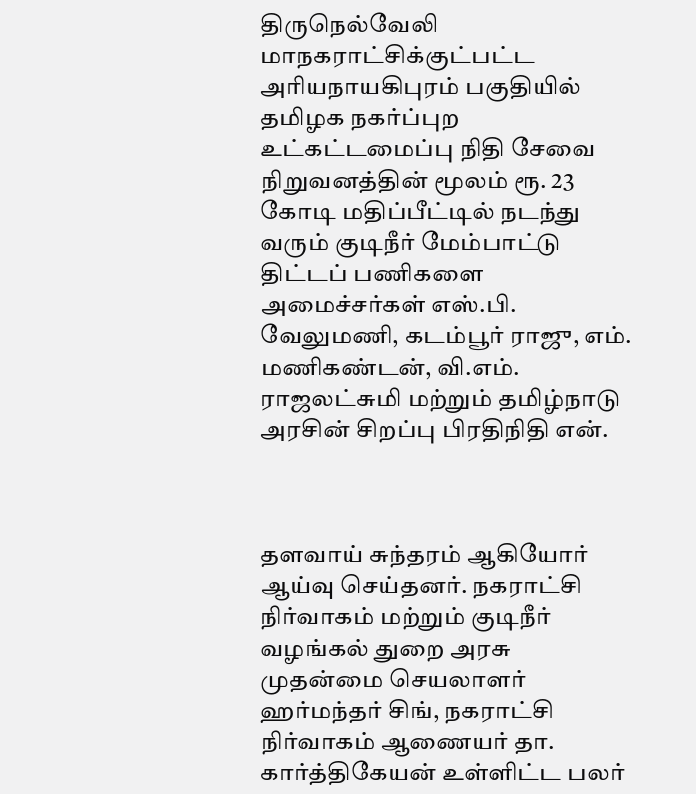திருநெல்வேலி மாநகராட்சிக்குட்பட்ட அரியநாயகிபுரம் பகுதியில் தமிழக நகர்ப்புற உட்கட்டமைப்பு நிதி சேவை நிறுவனத்தின் மூலம் ரூ. 23 கோடி மதிப்பீட்டில் நடந்து வரும் குடிநீர் மேம்பாட்டு திட்டப் பணிகளை அமைச்சர்கள் எஸ்.பி. வேலுமணி, கடம்பூர் ராஜு, எம். மணிகண்டன், வி.எம். ராஜலட்சுமி மற்றும் தமிழ்நாடு அரசின் சிறப்பு பிரதிநிதி என்.



தளவாய் சுந்தரம் ஆகியோர் ஆய்வு செய்தனர். நகராட்சி நிர்வாகம் மற்றும் குடிநீர் வழங்கல் துறை அரசு முதன்மை செயலாளர் ஹர்மந்தர் சிங், நகராட்சி நிர்வாகம் ஆணையர் தா. கார்த்திகேயன் உள்ளிட்ட பலர்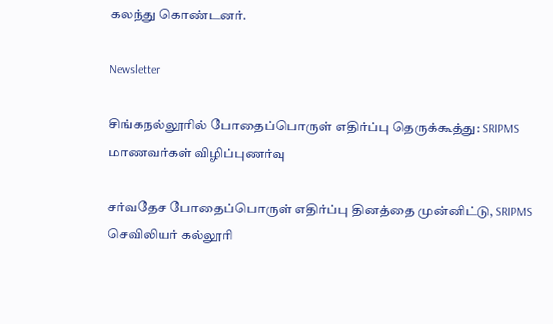கலந்து கொண்டனர்.

Newsletter

சிங்கநல்லூரில் போதைப்பொருள் எதிர்ப்பு தெருக்கூத்து: SRIPMS மாணவர்கள் விழிப்புணர்வு

சர்வதேச போதைப்பொருள் எதிர்ப்பு தினத்தை முன்னிட்டு, SRIPMS செவிலியர் கல்லூரி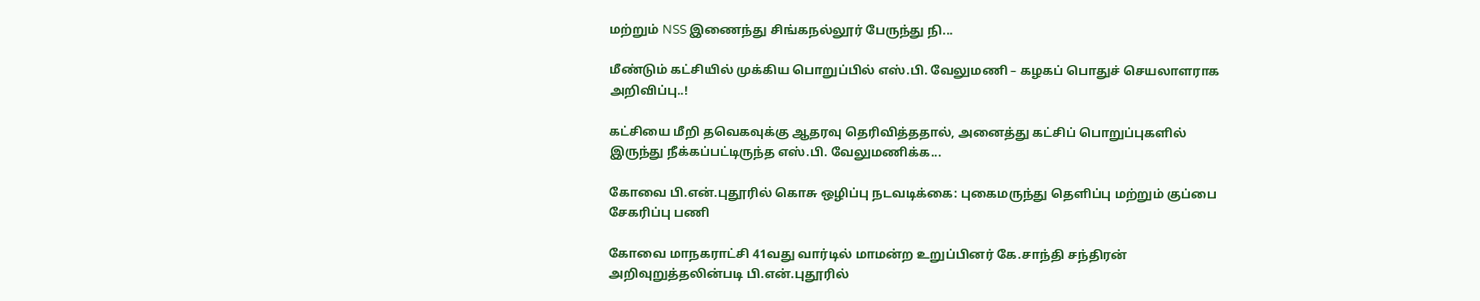மற்றும் NSS இணைந்து சிங்கநல்லூர் பேருந்து நி...

மீண்டும் கட்சியில் முக்கிய பொறுப்பில் எஸ்.பி. வேலுமணி – கழகப் பொதுச் செயலாளராக அறிவிப்பு..!

கட்சியை மீறி தவெகவுக்கு ஆதரவு தெரிவித்ததால், அனைத்து கட்சிப் பொறுப்புகளில் இருந்து நீக்கப்பட்டிருந்த எஸ்.பி. வேலுமணிக்க...

கோவை பி.என்.புதூரில் கொசு ஒழிப்பு நடவடிக்கை: புகைமருந்து தெளிப்பு மற்றும் குப்பை சேகரிப்பு பணி

கோவை மாநகராட்சி 41வது வார்டில் மாமன்ற உறுப்பினர் கே.சாந்தி சந்திரன் அறிவுறுத்தலின்படி பி.என்.புதூரில்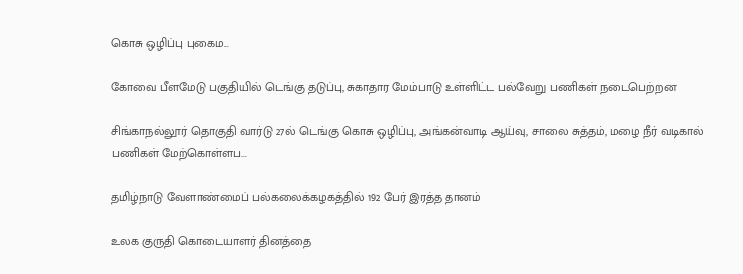கொசு ஒழிப்பு புகைம...

கோவை பீளமேடு பகுதியில் டெங்கு தடுப்பு, சுகாதார மேம்பாடு உள்ளிட்ட பல்வேறு பணிகள் நடைபெற்றன

சிங்காநல்லூர் தொகுதி வார்டு 27ல் டெங்கு கொசு ஒழிப்பு, அங்கன்வாடி ஆய்வு, சாலை சுத்தம், மழை நீர் வடிகால் பணிகள் மேற்கொள்ளப...

தமிழ்நாடு வேளாண்மைப் பல்கலைக்கழகத்தில் 192 பேர் இரத்த தானம்

உலக குருதி கொடையாளர் தினத்தை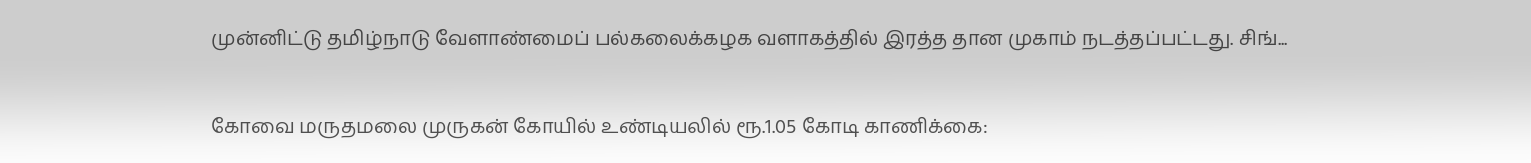முன்னிட்டு தமிழ்நாடு வேளாண்மைப் பல்கலைக்கழக வளாகத்தில் இரத்த தான முகாம் நடத்தப்பட்டது. சிங்...

கோவை மருதமலை முருகன் கோயில் உண்டியலில் ரூ.1.05 கோடி காணிக்கை: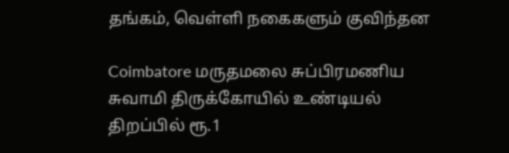தங்கம், வெள்ளி நகைகளும் குவிந்தன

Coimbatore மருதமலை சுப்பிரமணிய சுவாமி திருக்கோயில் உண்டியல் திறப்பில் ரூ.1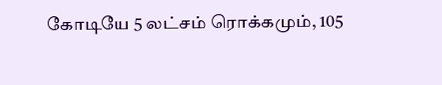கோடியே 5 லட்சம் ரொக்கமும், 105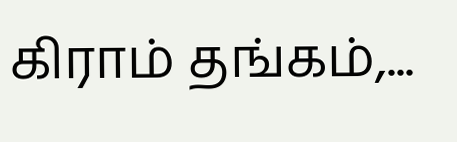கிராம் தங்கம்,...